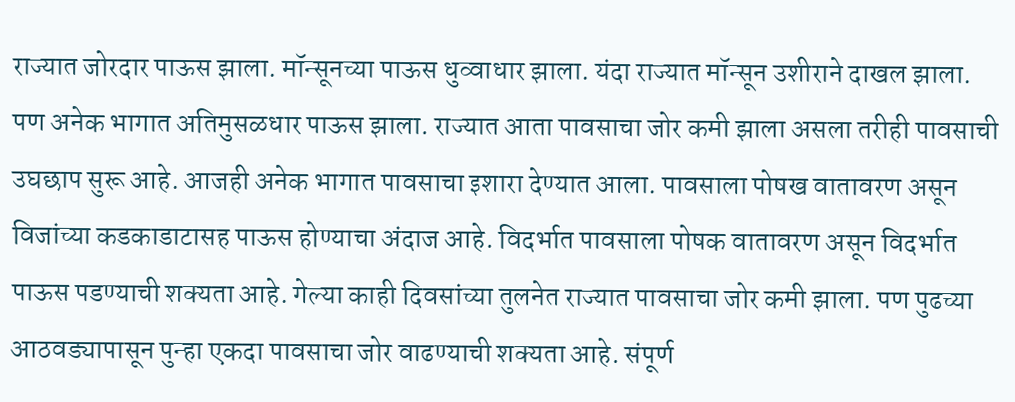राज्यात जोरदार पाऊस झाला. मॉन्सूनच्या पाऊस धुव्वाधार झाला. यंदा राज्यात मॉन्सून उशीराने दाखल झाला. पण अनेक भागात अतिमुसळधार पाऊस झाला. राज्यात आता पावसाचा जोर कमी झाला असला तरीही पावसाची उघछाप सुरू आहे. आजही अनेक भागात पावसाचा इशारा देण्यात आला. पावसाला पोषख वातावरण असून विजांच्या कडकाडाटासह पाऊस होण्याचा अंदाज आहे. विदर्भात पावसाला पोषक वातावरण असून विदर्भात पाऊस पडण्याची शक्यता आहे. गेल्या काही दिवसांच्या तुलनेत राज्यात पावसाचा जोर कमी झाला. पण पुढच्या आठवड्यापासून पुन्हा एकदा पावसाचा जोर वाढण्याची शक्यता आहे. संपूर्ण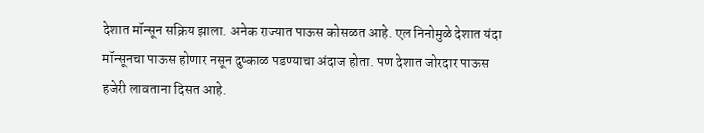देशात मॉन्सून सक्रिय झाला. अनेक राज्यात पाऊस कोसळत आहे. एल निनोमुळे देशात यंदा मॉन्सूनचा पाऊस होणार नसून दुष्काळ पडण्याचा अंदाज होता. पण देशात जोरदार पाऊस हजेरी लावताना दिसत आहे.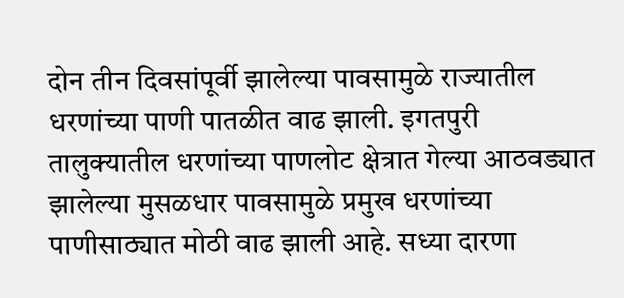दोन तीन दिवसांपूर्वी झालेल्या पावसामुळे राज्यातील धरणांच्या पाणी पातळीत वाढ झाली. इगतपुरी तालुक्यातील धरणांच्या पाणलोट क्षेत्रात गेल्या आठवड्यात झालेल्या मुसळधार पावसामुळे प्रमुख धरणांच्या पाणीसाठ्यात मोठी वाढ झाली आहे. सध्या दारणा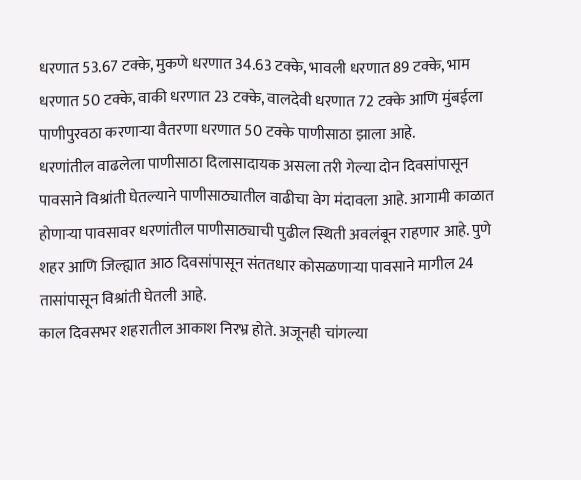धरणात 53.67 टक्के, मुकणे धरणात 34.63 टक्के, भावली धरणात 89 टक्के, भाम धरणात 50 टक्के, वाकी धरणात 23 टक्के, वालदेवी धरणात 72 टक्के आणि मुंबईला पाणीपुरवठा करणाऱ्या वैतरणा धरणात 50 टक्के पाणीसाठा झाला आहे.
धरणांतील वाढलेला पाणीसाठा दिलासादायक असला तरी गेल्या दोन दिवसांपासून पावसाने विश्रांती घेतल्याने पाणीसाठ्यातील वाढीचा वेग मंदावला आहे. आगामी काळात होणाऱ्या पावसावर धरणांतील पाणीसाठ्याची पुढील स्थिती अवलंबून राहणार आहे. पुणे शहर आणि जिल्ह्यात आठ दिवसांपासून संततधार कोसळणाऱ्या पावसाने मागील 24 तासांपासून विश्रांती घेतली आहे.
काल दिवसभर शहरातील आकाश निरभ्र होते. अजूनही चांगल्या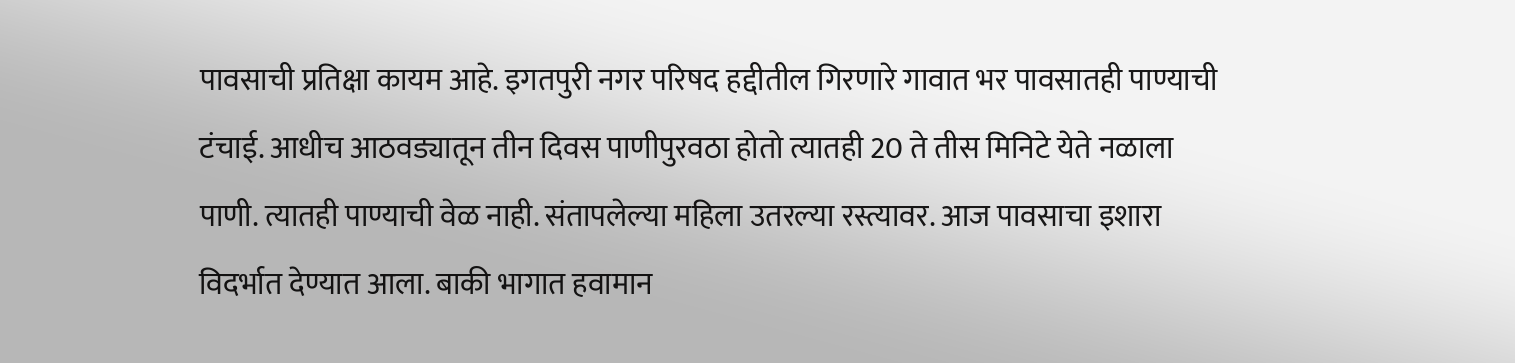पावसाची प्रतिक्षा कायम आहे. इगतपुरी नगर परिषद हद्दीतील गिरणारे गावात भर पावसातही पाण्याची टंचाई. आधीच आठवड्यातून तीन दिवस पाणीपुरवठा होतो त्यातही 20 ते तीस मिनिटे येते नळाला पाणी. त्यातही पाण्याची वेळ नाही. संतापलेल्या महिला उतरल्या रस्त्यावर. आज पावसाचा इशारा विदर्भात देण्यात आला. बाकी भागात हवामान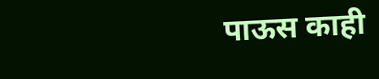पाऊस काही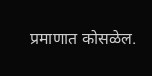प्रमाणात कोसळेल.